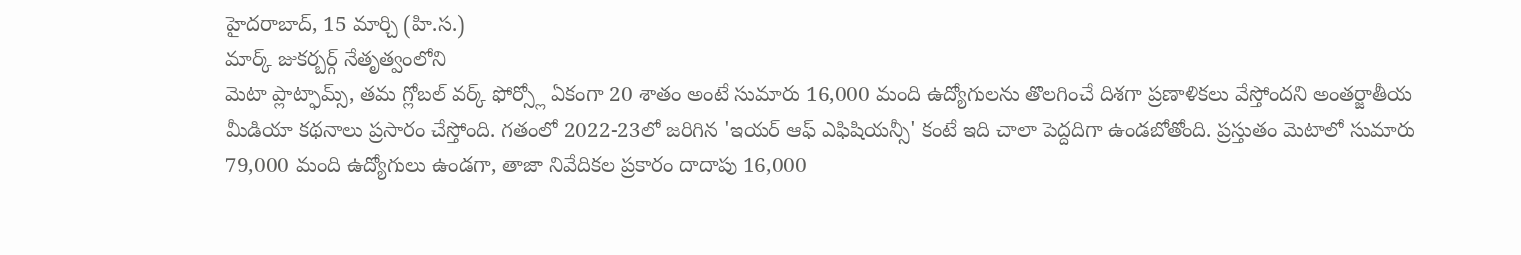హైదరాబాద్, 15 మార్చి (హి.స.)
మార్క్ జుకర్బర్గ్ నేతృత్వంలోని
మెటా ప్లాట్ఫామ్స్, తమ గ్లోబల్ వర్క్ ఫోర్స్లో ఏకంగా 20 శాతం అంటే సుమారు 16,000 మంది ఉద్యోగులను తొలగించే దిశగా ప్రణాళికలు వేస్తోందని అంతర్జాతీయ మీడియా కథనాలు ప్రసారం చేస్తోంది. గతంలో 2022-23లో జరిగిన 'ఇయర్ ఆఫ్ ఎఫిషియన్సీ' కంటే ఇది చాలా పెద్దదిగా ఉండబోతోంది. ప్రస్తుతం మెటాలో సుమారు 79,000 మంది ఉద్యోగులు ఉండగా, తాజా నివేదికల ప్రకారం దాదాపు 16,000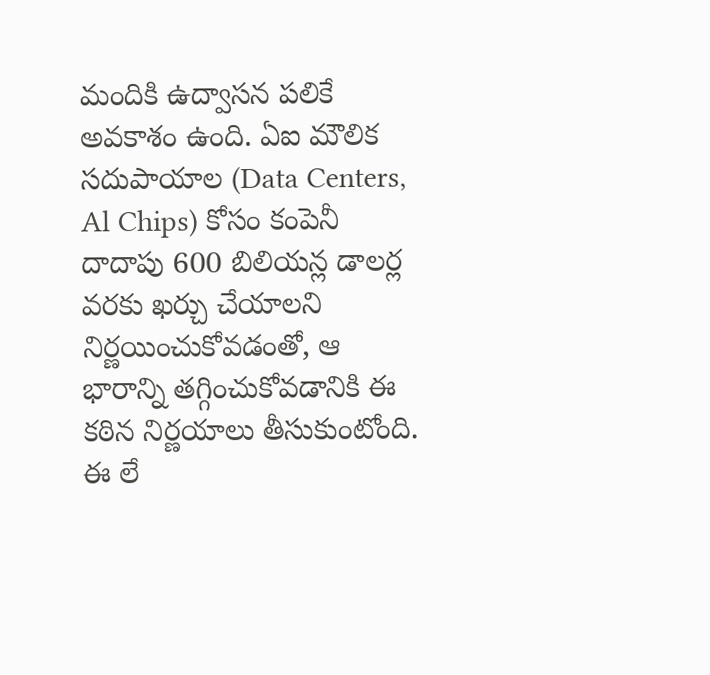మందికి ఉద్వాసన పలికే అవకాశం ఉంది. ఏఐ మౌలిక సదుపాయాల (Data Centers, Al Chips) కోసం కంపెనీ దాదాపు 600 బిలియన్ల డాలర్ల వరకు ఖర్చు చేయాలని నిర్ణయించుకోవడంతో, ఆ భారాన్ని తగ్గించుకోవడానికి ఈ కఠిన నిర్ణయాలు తీసుకుంటోంది.
ఈ లే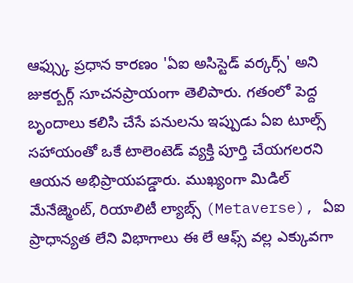ఆఫ్స్కు ప్రధాన కారణం 'ఏఐ అసిస్టెడ్ వర్కర్స్' అని జుకర్బర్గ్ సూచనప్రాయంగా తెలిపారు. గతంలో పెద్ద బృందాలు కలిసి చేసే పనులను ఇప్పుడు ఏఐ టూల్స్ సహాయంతో ఒకే టాలెంటెడ్ వ్యక్తి పూర్తి చేయగలరని ఆయన అభిప్రాయపడ్డారు. ముఖ్యంగా మిడిల్ మేనేజ్మెంట్, రియాలిటీ ల్యాబ్స్ (Metaverse), ఏఐ ప్రాధాన్యత లేని విభాగాలు ఈ లే ఆఫ్స్ వల్ల ఎక్కువగా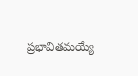ప్రభావితమయ్యే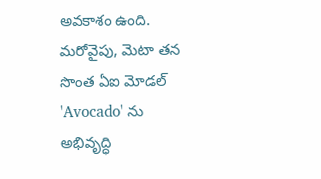అవకాశం ఉంది. మరోవైపు, మెటా తన సొంత ఏఐ మోడల్ 'Avocado' ను అభివృద్ధి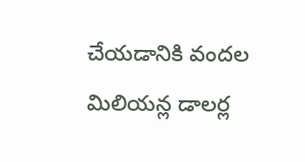చేయడానికి వందల మిలియన్ల డాలర్ల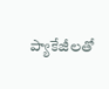ప్యాకేజీలతో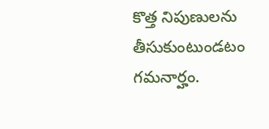కొత్త నిపుణులను తీసుకుంటుండటం గమనార్హం.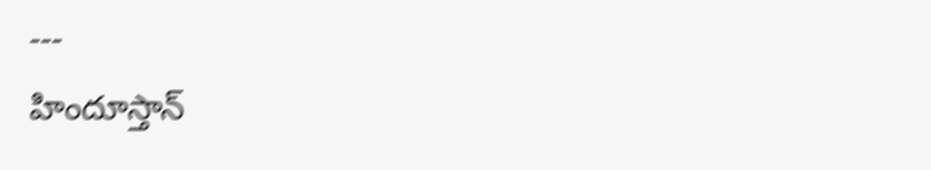---
హిందూస్తాన్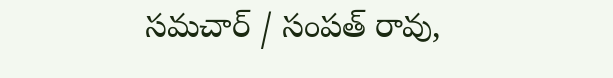సమచార్ / సంపత్ రావు,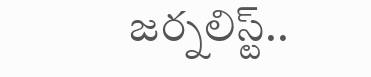జర్నలిస్ట్..